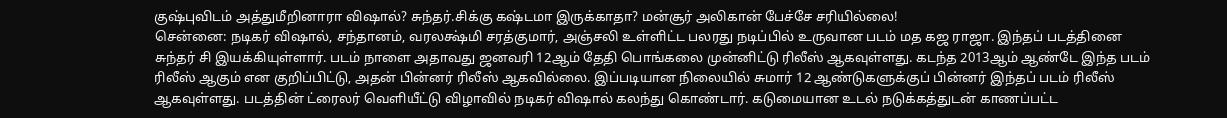குஷ்புவிடம் அத்துமீறினாரா விஷால்? சுந்தர்.சிக்கு கஷ்டமா இருக்காதா? மன்சூர் அலிகான் பேச்சே சரியில்லை!
சென்னை: நடிகர் விஷால், சந்தானம், வரலக்ஷ்மி சரத்குமார், அஞ்சலி உள்ளிட்ட பலரது நடிப்பில் உருவான படம் மத கஜ ராஜா. இந்தப் படத்தினை சுந்தர் சி இயக்கியுள்ளார். படம் நாளை அதாவது ஜனவரி 12ஆம் தேதி பொங்கலை முன்னிட்டு ரிலீஸ் ஆகவுள்ளது. கடந்த 2013ஆம் ஆண்டே இந்த படம் ரிலீஸ் ஆகும் என குறிப்பிட்டு, அதன் பின்னர் ரிலீஸ் ஆகவில்லை. இப்படியான நிலையில் சுமார் 12 ஆண்டுகளுக்குப் பின்னர் இந்தப் படம் ரிலீஸ் ஆகவுள்ளது. படத்தின் ட்ரைலர் வெளியீட்டு விழாவில் நடிகர் விஷால் கலந்து கொண்டார். கடுமையான உடல் நடுக்கத்துடன் காணப்பட்ட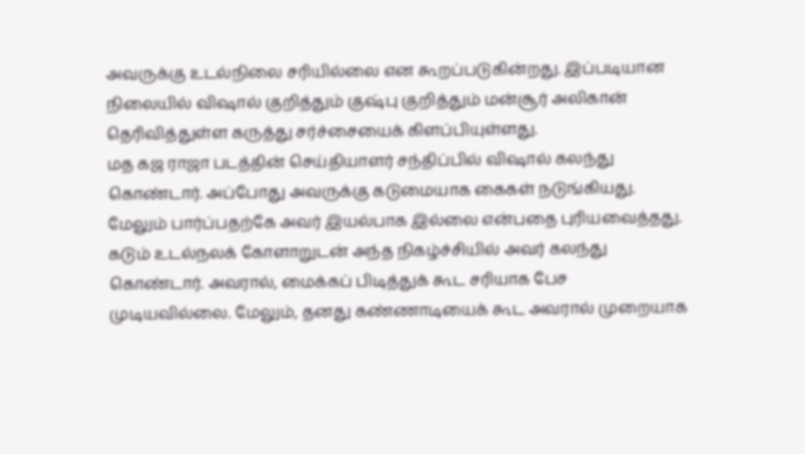அவருக்கு உடல்நிலை சரியில்லை என கூறப்படுகின்றது. இப்படியான நிலையில் விஷால் குறித்தும் குஷ்பு குறித்தும் மன்சூர் அலிகான் தெரிவித்துள்ள கருத்து சர்ச்சையைக் கிளப்பியுள்ளது.
மத கஜ ராஜா படத்தின் செய்தியாளர் சந்திப்பில் விஷால் கலந்து கொண்டார். அப்போது அவருக்கு கடுமையாக கைகள் நடுங்கியது. மேலும் பார்ப்பதற்கே அவர் இயல்பாக இல்லை என்பதை புரியவைத்தது. கடும் உடல்நலக் கோளாறுடன் அந்த நிகழ்ச்சியில் அவர் கலந்து கொண்டார். அவரால், மைக்கப் பிடித்துக் கூட சரியாக பேச முடியவில்லை. மேலும், தனது கண்ணாடியைக் கூட அவரால் முறையாக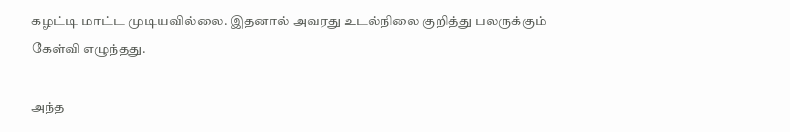கழட்டி மாட்ட முடியவில்லை. இதனால் அவரது உடல்நிலை குறித்து பலருக்கும் கேள்வி எழுந்தது.

அந்த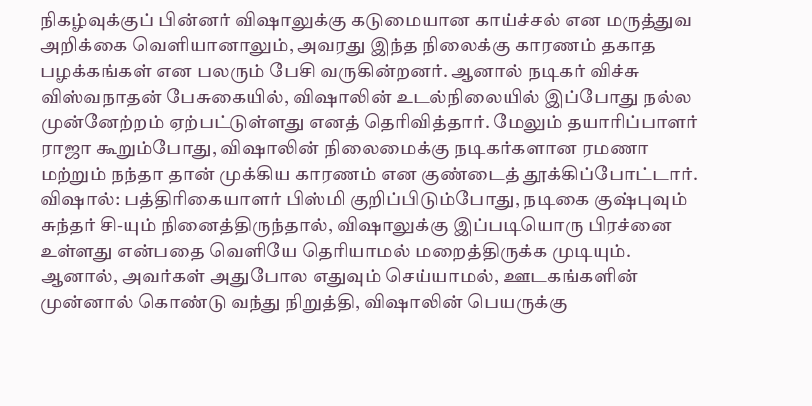நிகழ்வுக்குப் பின்னர் விஷாலுக்கு கடுமையான காய்ச்சல் என மருத்துவ அறிக்கை வெளியானாலும், அவரது இந்த நிலைக்கு காரணம் தகாத பழக்கங்கள் என பலரும் பேசி வருகின்றனர். ஆனால் நடிகர் விச்சு விஸ்வநாதன் பேசுகையில், விஷாலின் உடல்நிலையில் இப்போது நல்ல முன்னேற்றம் ஏற்பட்டுள்ளது எனத் தெரிவித்தார். மேலும் தயாரிப்பாளர் ராஜா கூறும்போது, விஷாலின் நிலைமைக்கு நடிகர்களான ரமணா மற்றும் நந்தா தான் முக்கிய காரணம் என குண்டைத் தூக்கிப்போட்டார்.
விஷால்: பத்திரிகையாளர் பிஸ்மி குறிப்பிடும்போது, நடிகை குஷ்புவும் சுந்தர் சி-யும் நினைத்திருந்தால், விஷாலுக்கு இப்படியொரு பிரச்னை உள்ளது என்பதை வெளியே தெரியாமல் மறைத்திருக்க முடியும். ஆனால், அவர்கள் அதுபோல எதுவும் செய்யாமல், ஊடகங்களின் முன்னால் கொண்டு வந்து நிறுத்தி, விஷாலின் பெயருக்கு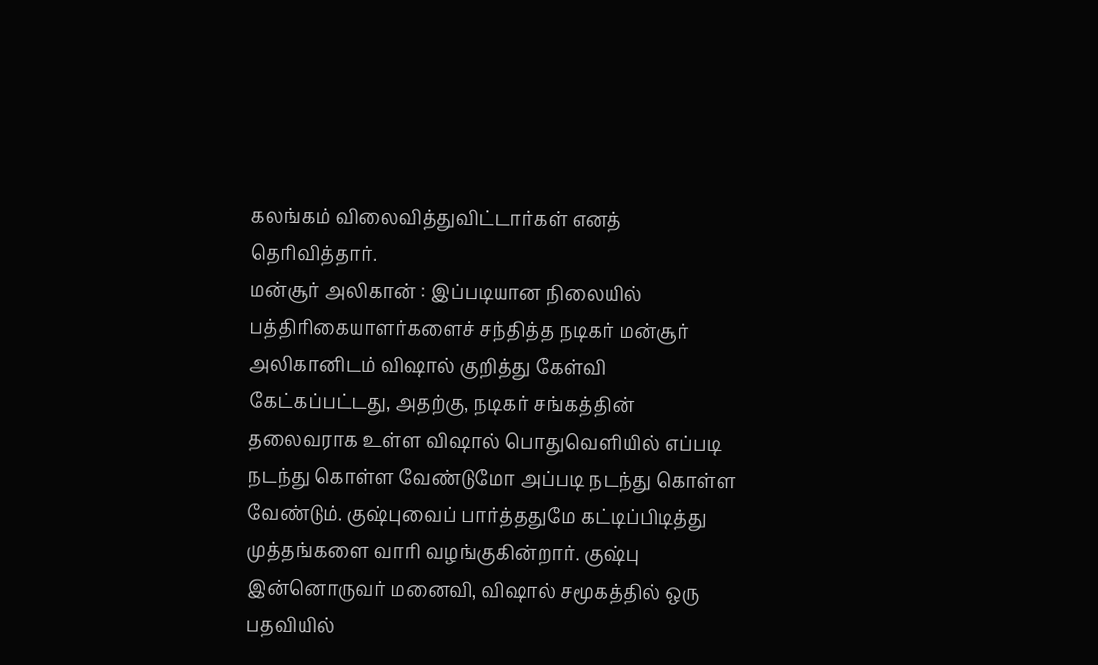கலங்கம் விலைவித்துவிட்டார்கள் எனத் தெரிவித்தார்.
மன்சூர் அலிகான் : இப்படியான நிலையில் பத்திரிகையாளர்களைச் சந்தித்த நடிகர் மன்சூர் அலிகானிடம் விஷால் குறித்து கேள்வி கேட்கப்பட்டது, அதற்கு, நடிகர் சங்கத்தின் தலைவராக உள்ள விஷால் பொதுவெளியில் எப்படி நடந்து கொள்ள வேண்டுமோ அப்படி நடந்து கொள்ள வேண்டும். குஷ்புவைப் பார்த்ததுமே கட்டிப்பிடித்து முத்தங்களை வாரி வழங்குகின்றார். குஷ்பு இன்னொருவர் மனைவி, விஷால் சமூகத்தில் ஒரு பதவியில்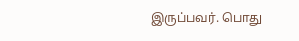இருப்பவர். பொது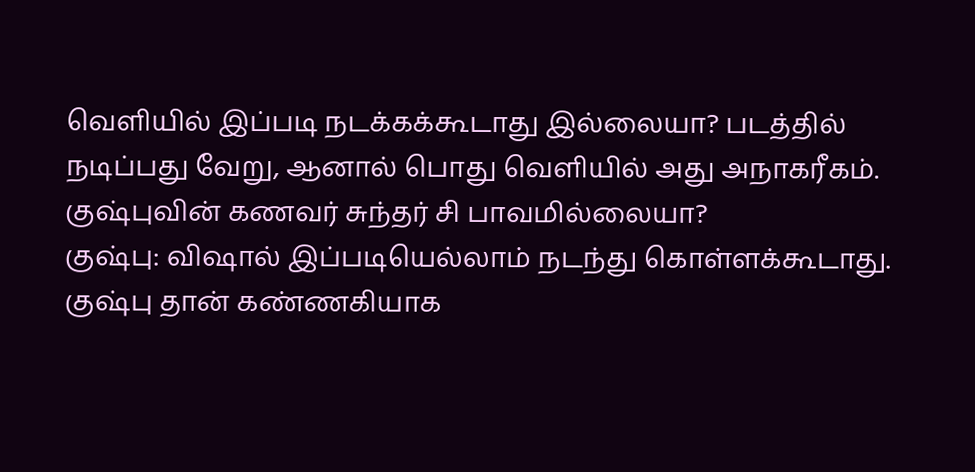வெளியில் இப்படி நடக்கக்கூடாது இல்லையா? படத்தில் நடிப்பது வேறு, ஆனால் பொது வெளியில் அது அநாகரீகம். குஷ்புவின் கணவர் சுந்தர் சி பாவமில்லையா?
குஷ்பு: விஷால் இப்படியெல்லாம் நடந்து கொள்ளக்கூடாது. குஷ்பு தான் கண்ணகியாக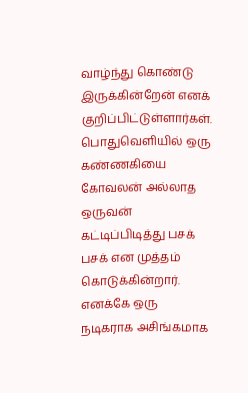வாழ்ந்து கொண்டு இருக்கின்றேன் எனக் குறிப்பிட்டுள்ளார்கள். பொதுவெளியில் ஒரு கண்ணகியை கோவலன் அல்லாத ஒருவன் கட்டிப்பிடித்து பசக் பசக் என முத்தம் கொடுக்கின்றார். எனக்கே ஒரு நடிகராக அசிங்கமாக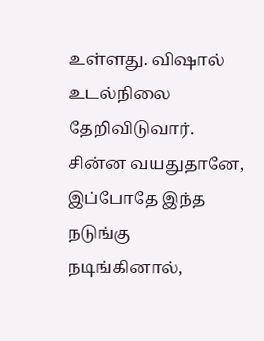உள்ளது. விஷால் உடல்நிலை தேறிவிடுவார். சின்ன வயதுதானே, இப்போதே இந்த நடுங்கு நடிங்கினால்,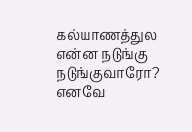கல்யாணத்துல என்ன நடுங்கு நடுங்குவாரோ? எனவே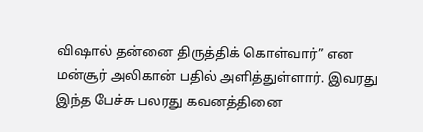விஷால் தன்னை திருத்திக் கொள்வார்” என மன்சூர் அலிகான் பதில் அளித்துள்ளார். இவரது இந்த பேச்சு பலரது கவனத்தினை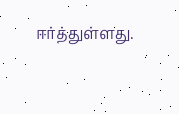ஈர்த்துள்ளது.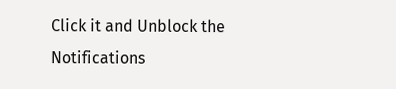Click it and Unblock the Notifications